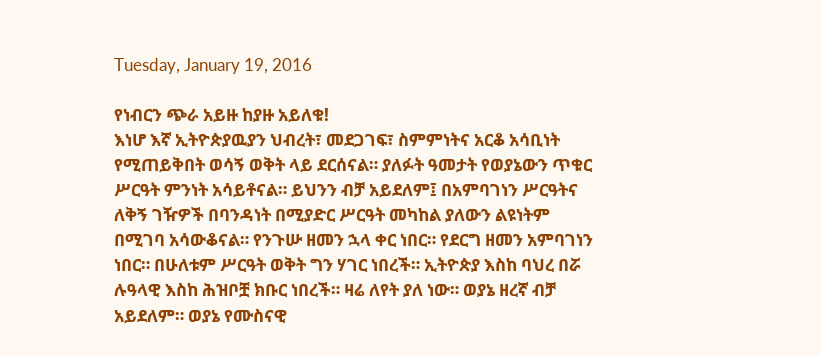Tuesday, January 19, 2016

የነብርን ጭራ አይዙ ከያዙ አይለቁ!
እነሆ እኛ ኢትዮጵያዉያን ህብረት፣ መደጋገፍ፣ ስምምነትና አርቆ አሳቢነት የሚጠይቅበት ወሳኝ ወቅት ላይ ደርሰናል። ያለፉት ዓመታት የወያኔውን ጥቁር ሥርዓት ምንነት አሳይቶናል። ይህንን ብቻ አይደለም፤ በአምባገነን ሥርዓትና ለቅኝ ገዥዎች በባንዳነት በሚያድር ሥርዓት መካከል ያለውን ልዩነትም በሚገባ አሳውቆናል። የንጉሡ ዘመን ኋላ ቀር ነበር። የደርግ ዘመን አምባገነን ነበር። በሁለቱም ሥርዓት ወቅት ግን ሃገር ነበረች። ኢትዮጵያ እስከ ባህረ በሯ ሉዓላዊ እስከ ሕዝቦቿ ክቡር ነበረች። ዛሬ ለየት ያለ ነው። ወያኔ ዘረኛ ብቻ አይደለም። ወያኔ የሙስናዊ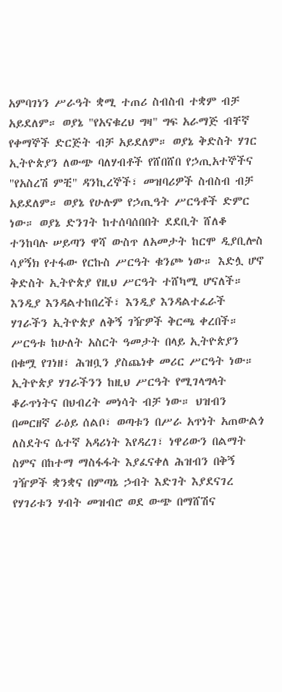አምባገነን ሥራዓት ቋሚ ተጠሪ ስብስብ ተቋም ብቻ አይደለም። ወያኔ "የአናቁረህ ግዛ" ግፍ አራማጅ ብቸኛ የቀማኞች ድርጅት ብቻ አይደለም። ወያኔ ቅድስት ሃገር ኢትዮጵያን ለውጭ ባለሃብቶች የሸበሸበ የኃጢአተኞችና "የአስረሽ ምቺ" ዳንኪረኞች፣ መዝባሪዎች ስብስብ ብቻ አይደለም። ወያኔ የሁሉም የኃጢዓት ሥርዓቶች ድምር ነው። ወያኔ ድንገት ከተሰባሰበበት ደደቢት ሸለቆ ተንከባሉ ሠይጣን ዋሻ ውስጥ ለአመታት ከርሞ ዲያቢሎስ ሳያኝክ የተፋው የርኩስ ሥርዓት ቁንጮ ነው። እድሏ ሆኖ ቅድስት ኢትዮጵያ የዚህ ሥርዓት ተሸካሚ ሆናለች። እንዲያ እንዳልተከበረች፣ እንዲያ እንዳልተፈራች ሃገራችን ኢትዮጵያ ለቅኝ ገዥዎች ቅርጫ ቀረበች። ሥርዓቱ ከሁለት አስርት ዓመታት በላይ ኢትዮጵያን በቁሟ የገነዘ፣ ሕዝቧን ያስጨነቀ መሪር ሥርዓት ነው። ኢትዮጵያ ሃገራችንን ከዚህ ሥርዓት የሚገላግላት ቆራጥነትና በህብረት መነሳት ብቻ ነው። ህዝብን በመርዘኛ ራዕይ ሰልቦ፣ ወጣቱን በሥራ አጥነት አጠውልጎ ለስደትና ሴተኛ አዳሪነት እየዳረገ፣ ነዋሪውን በልማት ስምና በከተማ ማስፋፋት እያፈናቀለ ሕዝብን በቅኝ ገዥዎች ቋንቋና በምጣኔ ኃብት እድገት እያደናገረ የሃገሪቱን ሃብት መዝብሮ ወደ ውጭ በማሸሽና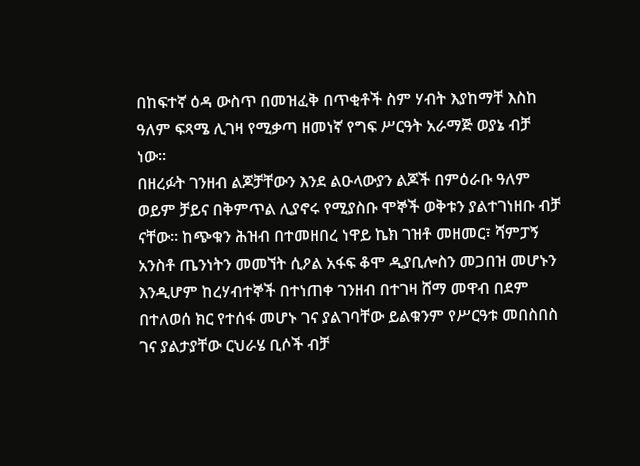በከፍተኛ ዕዳ ውስጥ በመዝፈቅ በጥቂቶች ስም ሃብት እያከማቸ እስከ ዓለም ፍጻሜ ሊገዛ የሚቃጣ ዘመነኛ የግፍ ሥርዓት አራማጅ ወያኔ ብቻ ነው።
በዘረፉት ገንዘብ ልጆቻቸውን እንደ ልዑላውያን ልጆች በምዕራቡ ዓለም ወይም ቻይና በቅምጥል ሊያኖሩ የሚያስቡ ሞኞች ወቅቱን ያልተገነዘቡ ብቻ ናቸው። ከጭቁን ሕዝብ በተመዘበረ ነዋይ ኬክ ገዝቶ መዘመር፣ ሻምፓኝ አንስቶ ጤንነትን መመኘት ሲዖል አፋፍ ቆሞ ዲያቢሎስን መጋበዝ መሆኑን እንዲሆም ከረሃብተኞች በተነጠቀ ገንዘብ በተገዛ ሸማ መዋብ በደም በተለወሰ ክር የተሰፋ መሆኑ ገና ያልገባቸው ይልቁንም የሥርዓቱ መበስበስ ገና ያልታያቸው ርህራሄ ቢሶች ብቻ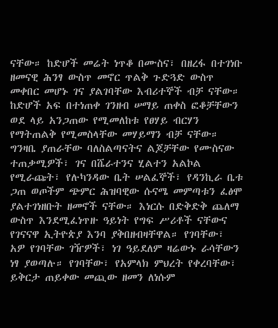ናቸው። ከድሆች መሬት ነጥቆ በሙስና፣ በዘረፋ በተገነቡ ዘመናዊ ሕንፃ ውስጥ መኖር ጥልቅ ጉድጓድ ውስጥ መቀበር መሆኑ ገና ያልገባቸው እብሪተኞች ብቻ ናቸው። ከድሆች አፍ በተነጠቀ ገንዘብ ሠማይ ጠቀስ ፎቆቻቸውን ወደ ላይ አንጋጠው የሚመለከቱ የፀሃይ ብርሃን የማትጠልቅ የሚመስላቸው መሃይማን ብቻ ናቸው። ግንዛቤ ያጠራቸው ባለስልጣናትና ልጆቻቸው የሙስናው ተጠቃሚዎች፣ ገና በሼራተንና ሂልተን አልኮል የሚራጩት፣ የሉካንዳው ቤት ሠልፈኞች፣ የዳንኪራ ቤቱ ጋጠ ወጦችም ጭምር ሕዝባዊው ሱናሜ መምጣቱን ፈፅሞ ያልተገነዘቡት ዘመኖች ናቸው። እነርሱ በድቅድቅ ጨለማ ውስጥ እንደሚፈነጥዙ ዓይነት የግፍ ሥሪቶች ናቸውና የገናናዋ ኢትዮጵያ እንባ ያቅበዘብዛቸዋል። የገባቸው፣ አዎ የገባቸው ገዥዎች፣ ነገ ዓይደለም ዛሬውኑ ራሳቸውን ነፃ ያወጣሉ። የገባቸው፣ የአምላክ ምህረት የቀረባቸው፣ ይቅርታ ጠይቀው መጪው ዘመን ለነሱም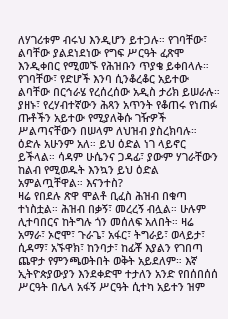ለሃገሪቱም ብሩህ እንዲሆን ይተጋሉ። የገባቸው፣ ልባቸው ያልደነደነው የግፍ ሥርዓት ፈጽሞ እንዲቀበር የሚመኙ የሕዝቡን ጥያቄ ይቀበላሉ። የገባቸው፣ የድሆች እንባ ሲንቆረቆር አይተው ልባቸው በርኅራሄ የረሰረሰው አዲስ ታሪክ ይሠራሉ። ያዘኑ፣ የረሃብተኛውን ሕጻን አጥንት የቆጠሩ የነጠፉ ጡቶችን አይተው የሚያለቅሱ ገዥዎች ሥልጣናቸውን በሠላም ለህዝብ ያስረክባሉ። ዕድሉ አሁንም አለ። ይህ ዕድል ነገ ላይኖር ይችላል። ሳዳም ሁሴንና ጋዳፊ፣ ያውም ሃገራቸውን ከልብ የሚወዱት እንኳን ይህ ዕድል አምልጧቸዋል። እናንተስ?
ዛሬ የበደሉ ጽዋ ሞልቶ ቢፈስ ሕዝብ በቁጣ ተነስቷል። ሕዝብ በቃኝ፣ መረረኝ ብሏል። ሁሉም ሊተባበርና ከትግሉ ጎን መሰለፍ አለበት። ዛሬ አማራ፣ ኦሮሞ፣ ጉራጌ፣ አፋር፣ ትግራይ፣ ወላይታ፣ ሲዳማ፣ አኙዋክ፣ ከንባታ፣ ከፊቾ እያልን የገበጣ ጨዋታ የምንጫወትበት ወቅት አይደለም። እኛ ኢትዮጵያውያን እንደቀድሞ ተታለን አንድ የበሰበሰሰ ሥርዓት በሌላ አፋኝ ሥርዓት ሲተካ አይተን ዝም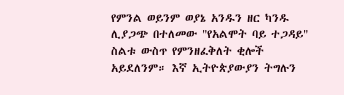የምንል ወይንም ወያኔ አንዱን ዘር ካንዱ ሊያጋጭ በተለመው "የአልሞት ባይ ተጋዳይ" ስልቱ ውስጥ የምንዘፈቅለት ቂሎች አይደለንም። እኛ ኢትዮጵያውያን ትግሉን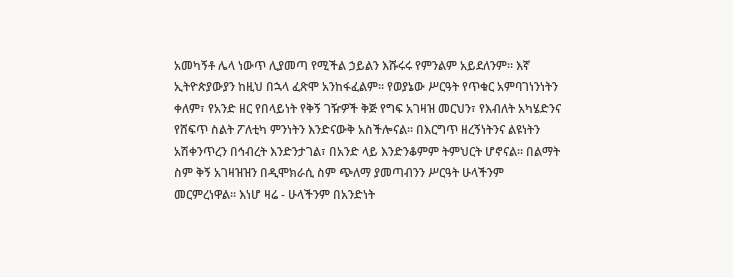አመካኝቶ ሌላ ነውጥ ሊያመጣ የሚችል ኃይልን እሹሩሩ የምንልም አይደለንም። እኛ ኢትዮጵያውያን ከዚህ በኋላ ፈጽሞ አንከፋፈልም። የወያኔው ሥርዓት የጥቁር አምባገነንነትን ቀለም፣ የአንድ ዘር የበላይነት የቅኝ ገዥዎች ቅጅ የግፍ አገዛዝ መርህን፣ የእብለት አካሄድንና የሸፍጥ ስልት ፖለቲካ ምንነትን እንድናውቅ አስችሎናል። በእርግጥ ዘረኝነትንና ልዩነትን አሽቀንጥረን በኅብረት እንድንታገል፣ በአንድ ላይ እንድንቆምም ትምህርት ሆኖናል። በልማት ስም ቅኝ አገዛዝዝን በዲሞክራሲ ስም ጭለማ ያመጣብንን ሥርዓት ሁላችንም መርምረነዋል። እነሆ ዛሬ - ሁላችንም በአንድነት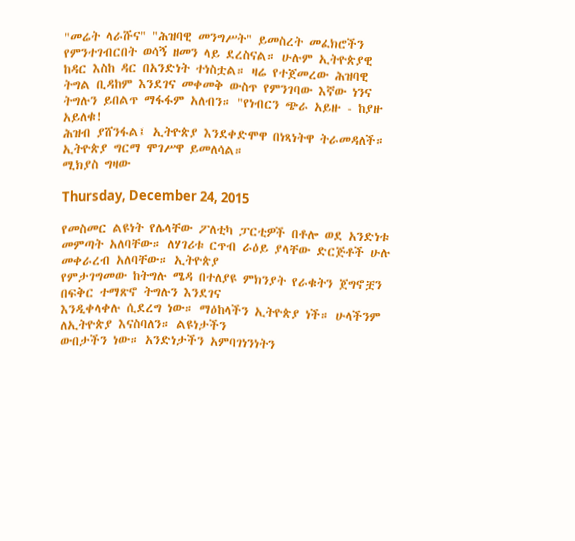"መሬት ላራሹና" "ሕዝባዊ መንግሥት" ይመስረት መፈክሮችን የምንተገብርበት ወሳኝ ዘመን ላይ ደረስናል። ሁሉም ኢትዮጵያዊ ከዳር እስከ ዳር በአንድነት ተነስቷል። ዛሬ የተጀመረው ሕዝባዊ ትግል ቢዳከም እንደገና መቀመቅ ውስጥ የምንገባው እኛው ነንና ትግሉን ይበልጥ ማፋፋም አለብን። "የነብርን ጭራ አይዙ - ከያዙ አይለቁ!
ሕዝብ ያሸንፋል፤ ኢትዮጵያ እንደቀድሞዋ በነጻነትዋ ትራመዳለች። ኢትዮጵያ ግርማ ሞገሥዋ ይመለሳል።
ሚክያስ ግዛው

Thursday, December 24, 2015

የመስመር ልዩነት የሌላቸው ፖለቲካ ፓርቲዎች በቶሎ ወደ አንድነቱ
መምጣት አለባቸው። ለሃገሪቱ ርጥብ ራዕይ ያላቸው ድርጅቶች ሁሉ መቀራረብ አለባቸው። ኢትዮጵያ
የምታገግመው ከትግሉ ሜዳ በተለያዩ ምክንያት የራቁትን ጀግኖቿን በፍቅር ተማጽኖ ትግሉን እንደገና
እንዲቀላቀሉ ሲደረግ ነው። ማዕከላችን ኢትዮጵያ ነች። ሁላችንም ለኢትዮጵያ እናስባለን። ልዩነታችን
ውበታችን ነው። አንድነታችን አምባገነንነትን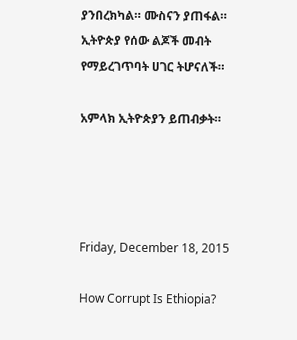ያንበረክካል። ሙስናን ያጠፋል። ኢትዮጵያ የሰው ልጆች መብት
የማይረገጥባት ሀገር ትሆናለች።

አምላክ ኢትዮጵያን ይጠብቃት።




Friday, December 18, 2015

How Corrupt Is Ethiopia?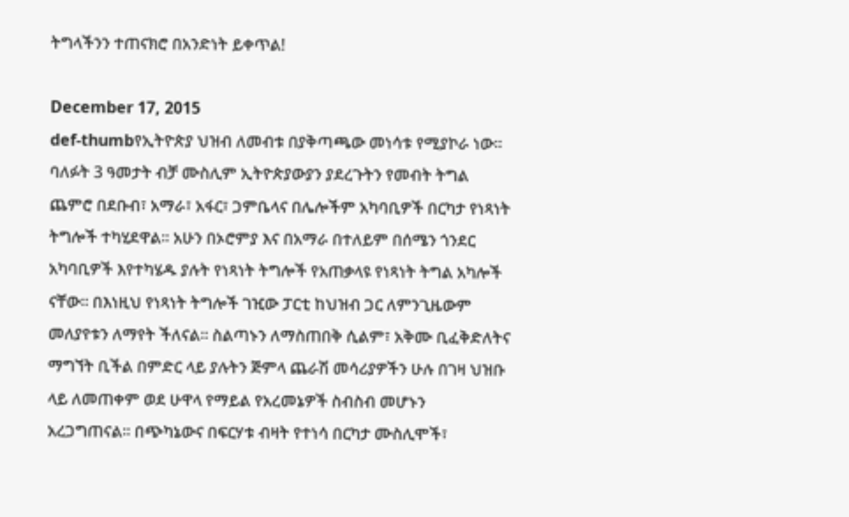ትግላችንን ተጠናክሮ በአንድነት ይቀጥል!

December 17, 2015
def-thumbየኢትዮጵያ ህዝብ ለመብቱ በያቅጣጫው መነሳቱ የሚያኮራ ነው። ባለፉት 3 ዓመታት ብቻ ሙስሊም ኢትዮጵያውያን ያደረጉትን የመብት ትግል ጨምሮ በደቡብ፣ አማራ፣ አፋር፣ ጋምቤላና በሌሎችም አካባቢዎች በርካታ የነጻነት ትግሎች ተካሂደዋል። አሁን በኦሮምያ እና በአማራ በተለይም በሰሜን ጎንደር አካባቢዎች እየተካሄዱ ያሉት የነጻነት ትግሎች የአጠቃላዩ የነጻነት ትግል አካሎች ናቸው። በእነዚህ የነጻነት ትግሎች ገዢው ፓርቲ ከህዝብ ጋር ለምንጊዜውም መለያየቱን ለማየት ችለናል። ስልጣኑን ለማስጠበቅ ሲልም፣ አቅሙ ቢፈቅድለትና ማግኘት ቢችል በምድር ላይ ያሉትን ጅምላ ጨራሽ መሳሪያዎችን ሁሉ በገዛ ህዝቡ ላይ ለመጠቀም ወደ ሁዋላ የማይል የአረመኔዎች ስብስብ መሆኑን አረጋግጠናል። በጭካኔውና በፍርሃቱ ብዛት የተነሳ በርካታ ሙስሊሞች፣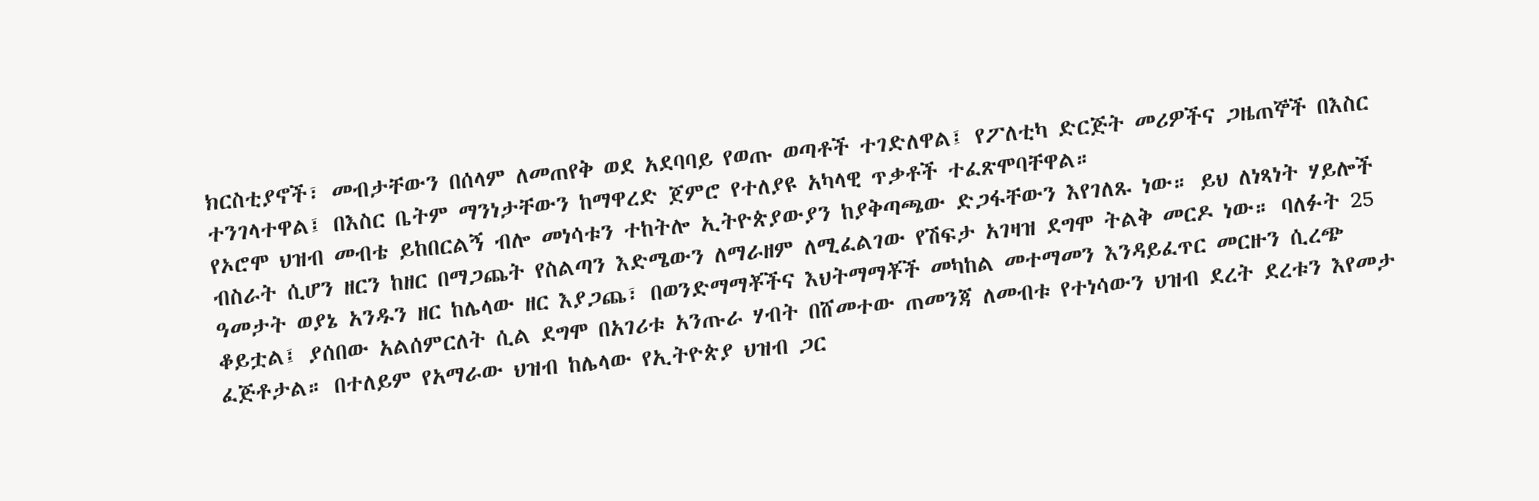ክርስቲያኖች፣ መብታቸውን በሰላም ለመጠየቅ ወደ አደባባይ የወጡ ወጣቶች ተገድለዋል፤ የፖለቲካ ድርጅት መሪዎችና ጋዜጠኞች በእስር ተንገላተዋል፤ በእስር ቤትም ማንነታቸውን ከማዋረድ ጀምሮ የተለያዩ አካላዊ ጥቃቶች ተፈጽሞባቸዋል።
የኦሮሞ ህዝብ መብቴ ይከበርልኝ ብሎ መነሳቱን ተከትሎ ኢትዮጵያውያን ከያቅጣጫው ድጋፋቸውን እየገለጹ ነው። ይህ ለነጻነት ሃይሎች ብስራት ሲሆን ዘርን ከዘር በማጋጨት የስልጣን እድሜውን ለማራዘም ለሚፈልገው የሽፍታ አገዛዝ ደግሞ ትልቅ መርዶ ነው። ባለፉት 25 ዓመታት ወያኔ አንዱን ዘር ከሌላው ዘር እያጋጨ፣ በወንድማማቾችና እህትማማቾች መካከል መተማመን እንዳይፈጥር መርዙን ሲረጭ ቆይቷል፤ ያሰበው አልሰምርለት ሲል ደግሞ በአገሪቱ አንጡራ ሃብት በሸመተው ጠመንጃ ለመብቱ የተነሳውን ህዝብ ደረት ደረቱን እየመታ ፈጅቶታል። በተለይም የአማራው ህዝብ ከሌላው የኢትዮጵያ ህዝብ ጋር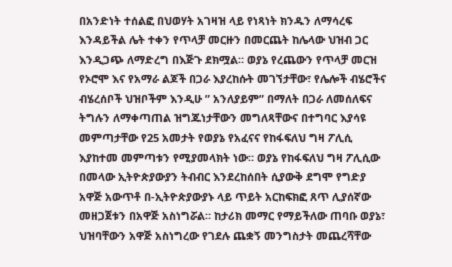በአንድነት ተሰልፎ በህወሃት አገዛዝ ላይ የነጻነት ክንዱን ለማሳረፍ እንዳይችል ሌት ተቀን የጥላቻ መርዙን በመርጨት ከሌላው ህዝብ ጋር እንዲጋጭ ለማድረግ በእጅጉ ደክሟል። ወያኔ የረጨውን የጥላቻ መርዝ የኦሮሞ እና የአማራ ልጆች በጋራ እያረከሱት መገኘታቸው፣ የሌሎች ብሄሮችና ብሄረሰቦች ህዝቦችም እንዲሁ ” አንለያይም” በማለት በጋራ ለመሰለፍና ትግሉን ለማቀጣጠል ዝግጁነታቸውን መግለጻቸውና በተግባር እያሳዩ መምጣታቸው የ25 አመታት የወያኔ የአፈናና የከፋፍለህ ግዛ ፖሊሲ እያከተመ መምጣቱን የሚያመላክት ነው። ወያኔ የከፋፍለህ ግዛ ፖሊሲው በመላው ኢትዮጵያውያን ትብብር እንደረከሰበት ሲያውቅ ደግሞ የግድያ አዋጅ አውጥቶ በ-ኢትዮጵያውያኑ ላይ ጥይት አርከፍክፎ ጸጥ ሊያሰኛው መዘጋጀቱን በአዋጅ አስነግሯል። ከታሪክ መማር የማይችለው ጠባቡ ወያኔ፣ ህዝባቸውን አዋጅ አስነግረው የገደሉ ጨቋኝ መንግስታት መጨረሻቸው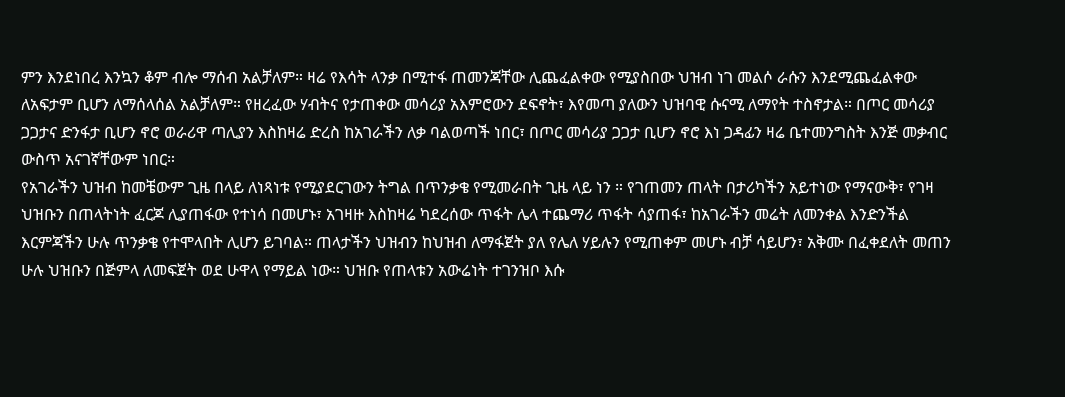ምን እንደነበረ እንኳን ቆም ብሎ ማሰብ አልቻለም። ዛሬ የእሳት ላንቃ በሚተፋ ጠመንጃቸው ሊጨፈልቀው የሚያስበው ህዝብ ነገ መልሶ ራሱን እንደሚጨፈልቀው ለአፍታም ቢሆን ለማሰላሰል አልቻለም። የዘረፈው ሃብትና የታጠቀው መሳሪያ አእምሮውን ደፍኖት፣ እየመጣ ያለውን ህዝባዊ ሱናሚ ለማየት ተስኖታል። በጦር መሳሪያ ጋጋታና ድንፋታ ቢሆን ኖሮ ወራሪዋ ጣሊያን እስከዛሬ ድረስ ከአገራችን ለቃ ባልወጣች ነበር፣ በጦር መሳሪያ ጋጋታ ቢሆን ኖሮ እነ ጋዳፊን ዛሬ ቤተመንግስት እንጅ መቃብር ውስጥ አናገኛቸውም ነበር።
የአገራችን ህዝብ ከመቼውም ጊዜ በላይ ለነጻነቱ የሚያደርገውን ትግል በጥንቃቄ የሚመራበት ጊዜ ላይ ነን ። የገጠመን ጠላት በታሪካችን አይተነው የማናውቅ፣ የገዛ ህዝቡን በጠላትነት ፈርጆ ሊያጠፋው የተነሳ በመሆኑ፣ አገዛዙ እስከዛሬ ካደረሰው ጥፋት ሌላ ተጨማሪ ጥፋት ሳያጠፋ፣ ከአገራችን መሬት ለመንቀል እንድንችል እርምጃችን ሁሉ ጥንቃቄ የተሞላበት ሊሆን ይገባል። ጠላታችን ህዝብን ከህዝብ ለማፋጀት ያለ የሌለ ሃይሉን የሚጠቀም መሆኑ ብቻ ሳይሆን፣ አቅሙ በፈቀደለት መጠን ሁሉ ህዝቡን በጅምላ ለመፍጀት ወደ ሁዋላ የማይል ነው። ህዝቡ የጠላቱን አውሬነት ተገንዝቦ እሱ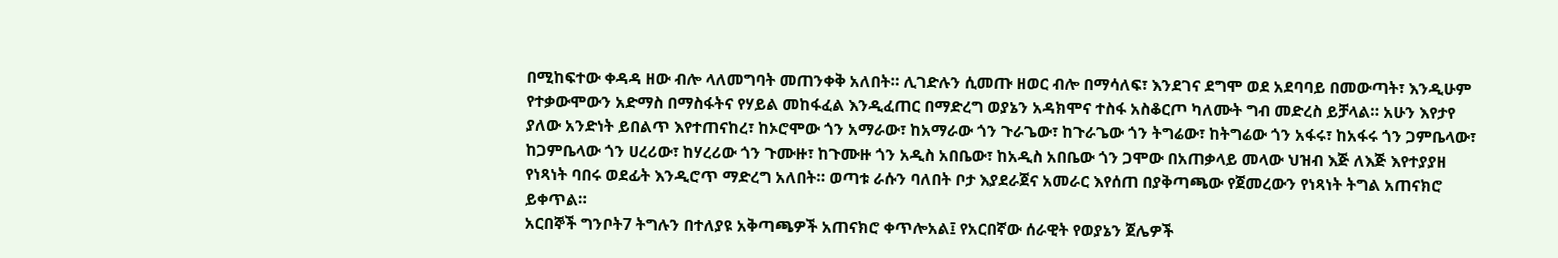በሚከፍተው ቀዳዳ ዘው ብሎ ላለመግባት መጠንቀቅ አለበት። ሊገድሉን ሲመጡ ዘወር ብሎ በማሳለፍ፣ እንደገና ደግሞ ወደ አደባባይ በመውጣት፣ እንዲሁም የተቃውሞውን አድማስ በማስፋትና የሃይል መከፋፈል እንዲፈጠር በማድረግ ወያኔን አዳክሞና ተስፋ አስቆርጦ ካለሙት ግብ መድረስ ይቻላል። አሁን እየታየ ያለው አንድነት ይበልጥ እየተጠናከረ፣ ከኦሮሞው ጎን አማራው፣ ከአማራው ጎን ጉራጌው፣ ከጉራጌው ጎን ትግሬው፣ ከትግሬው ጎን አፋሩ፣ ከአፋሩ ጎን ጋምቤላው፣ ከጋምቤላው ጎን ሀረሪው፣ ከሃረሪው ጎን ጉሙዙ፣ ከጉሙዙ ጎን አዲስ አበቤው፣ ከአዲስ አበቤው ጎን ጋሞው በአጠቃላይ መላው ህዝብ እጅ ለእጅ እየተያያዘ የነጻነት ባበሩ ወደፊት እንዲሮጥ ማድረግ አለበት። ወጣቱ ራሱን ባለበት ቦታ እያደራጀና አመራር እየሰጠ በያቅጣጫው የጀመረውን የነጻነት ትግል አጠናክሮ ይቀጥል።
አርበኞች ግንቦት7 ትግሉን በተለያዩ አቅጣጫዎች አጠናክሮ ቀጥሎአል፤ የአርበኛው ሰራዊት የወያኔን ጀሌዎች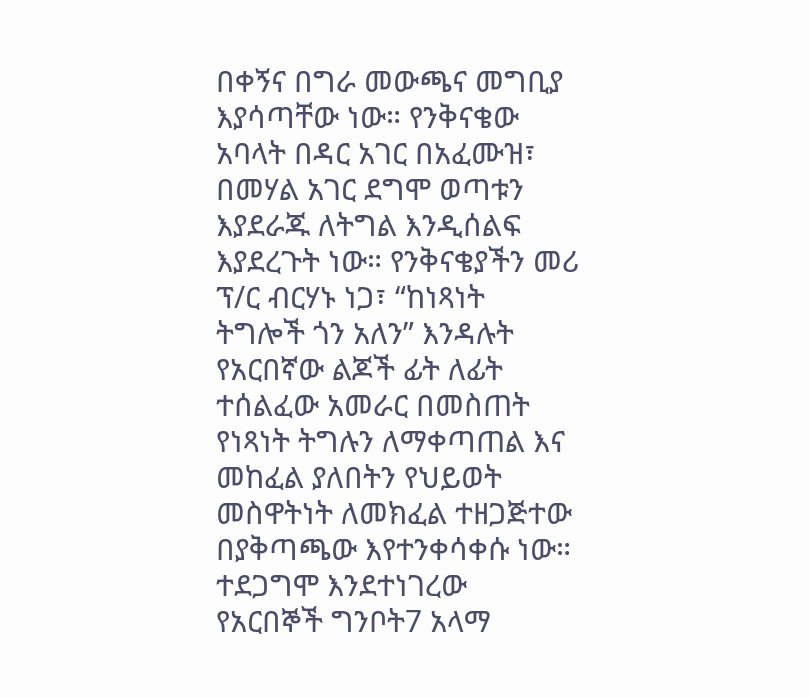በቀኝና በግራ መውጫና መግቢያ እያሳጣቸው ነው። የንቅናቄው አባላት በዳር አገር በአፈሙዝ፣ በመሃል አገር ደግሞ ወጣቱን እያደራጁ ለትግል እንዲሰልፍ እያደረጉት ነው። የንቅናቄያችን መሪ ፕ/ር ብርሃኑ ነጋ፣ “ከነጻነት ትግሎች ጎን አለን” እንዳሉት የአርበኛው ልጆች ፊት ለፊት ተሰልፈው አመራር በመስጠት የነጻነት ትግሉን ለማቀጣጠል እና መከፈል ያለበትን የህይወት መስዋትነት ለመክፈል ተዘጋጅተው በያቅጣጫው እየተንቀሳቀሱ ነው።
ተደጋግሞ እንደተነገረው የአርበኞች ግንቦት7 አላማ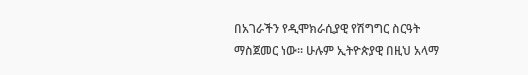በአገራችን የዲሞክራሲያዊ የሽግግር ስርዓት ማስጀመር ነው። ሁሉም ኢትዮጵያዊ በዚህ አላማ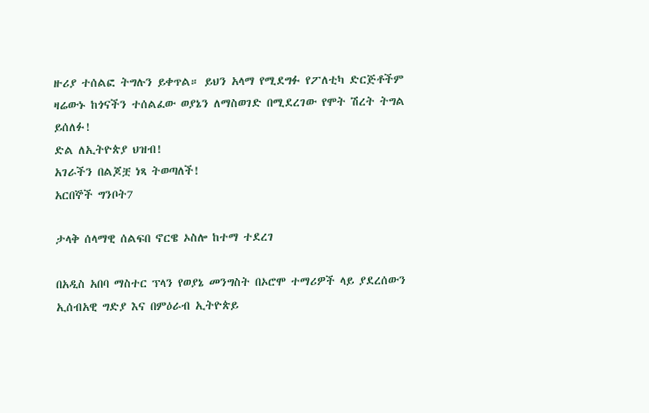ዙሪያ ተሰልፎ ትግሉን ይቀጥል። ይህን አላማ የሚደግፉ የፖለቲካ ድርጅቶችም ዛሬውኑ ከጎናችን ተሰልፈው ወያኔን ለማስወገድ በሚደረገው የሞት ሽረት ትግል ይሰለፉ!
ድል ለኢትዮጵያ ህዝብ!
አገራችን በልጆቿ ነጻ ትወጣለች!
አርበኞች ግንቦት7

ታላቅ ሰላማዊ ሰልፍበ ኖርዌ ኦስሎ ከተማ ተደረገ

በአዲስ አበባ ማስተር ፕላን የወያኔ መንግስት በኦሮሞ ተማሪዎች ላይ ያደረሰውን ኢሰብአዊ ግድያ እና በምዕራብ ኢትዮጵይ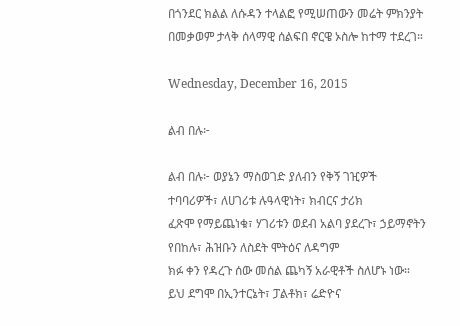በጎንደር ክልል ለሱዳን ተላልፎ የሚሠጠውን መሬት ምክንያት በመቃወም ታላቅ ሰላማዊ ሰልፍበ ኖርዌ ኦስሎ ከተማ ተደረገ።

Wednesday, December 16, 2015

ልብ በሉ፦

ልብ በሉ፦ ወያኔን ማስወገድ ያለብን የቅኝ ገዢዎች ተባባሪዎች፣ ለሀገሪቱ ሉዓላዊነት፣ ክብርና ታሪክ
ፈጽሞ የማይጨነቁ፣ ሃገሪቱን ወደብ አልባ ያደረጉ፣ ኃይማኖትን የበከሉ፣ ሕዝቡን ለስደት ሞትዕና ለዳግም
ክፉ ቀን የዳረጉ ሰው መሰል ጨካኝ አራዊቶች ስለሆኑ ነው። ይህ ደግሞ በኢንተርኔት፣ ፓልቶክ፣ ሬድዮና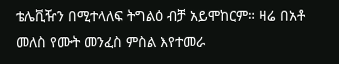ቴሌቪዥን በሚተላለፍ ትግልዕ ብቻ አይሞከርም። ዛሬ በአቶ መለስ የሙት መንፈስ ምስል እየተመራ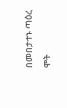በመበታተኑ ጣዕረ ሞት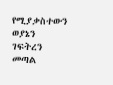የሚያቃስተውን ወያኔን ገፍትረን መጣል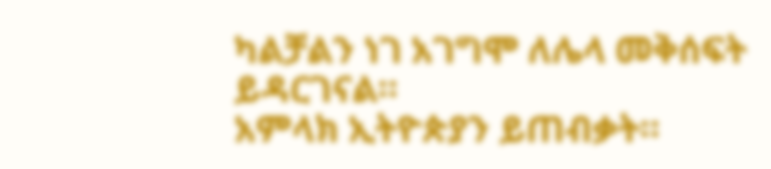ካልቻልን ነገ አገግሞ ለሌላ መቅሰፍት
ይዳርገናል።
አምላክ ኢትዮጵያን ይጠብቃት።